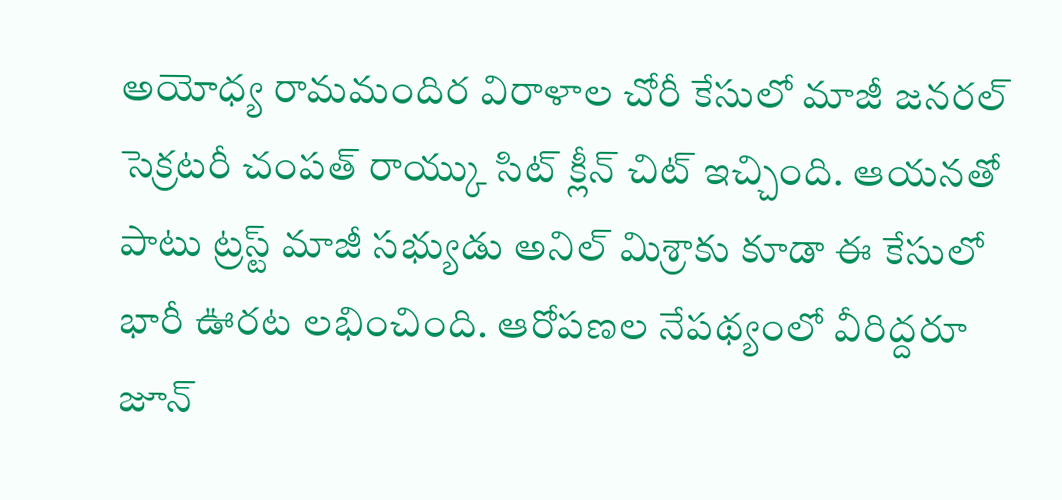అయోధ్య రామమందిర విరాళాల చోరీ కేసులో మాజీ జనరల్ సెక్రటరీ చంపత్ రాయ్కు సిట్ క్లీన్ చిట్ ఇచ్చింది. ఆయనతో పాటు ట్రస్ట్ మాజీ సభ్యుడు అనిల్ మిశ్రాకు కూడా ఈ కేసులో భారీ ఊరట లభించింది. ఆరోపణల నేపథ్యంలో వీరిద్దరూ జూన్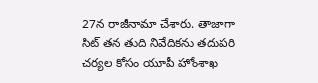27న రాజీనామా చేశారు. తాజాగా సిట్ తన తుది నివేదికను తదుపరి చర్యల కోసం యూపీ హోంశాఖ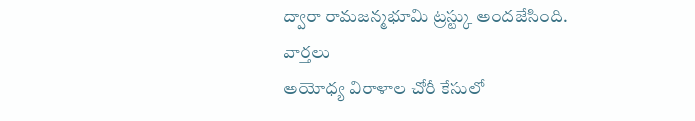ద్వారా రామజన్మభూమి ట్రస్ట్కు అందజేసింది.
వార్తలు
అయోధ్య విరాళాల చోరీ కేసులో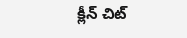క్లీన్ చిట్